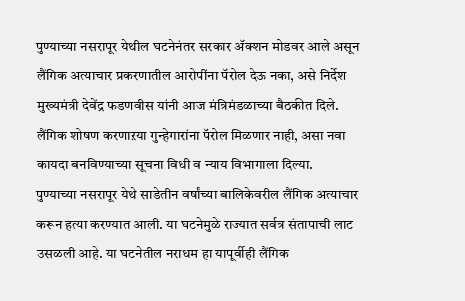पुण्याच्या नसरापूर येथील घटनेनंतर सरकार ॲक्शन मोडवर आले असून लैंगिक अत्याचार प्रकरणातील आरोपींना पॅरोल देऊ नका, असे निर्देश मुख्यमंत्री देवेंद्र फडणवीस यांनी आज मंत्रिमंडळाच्या बैठकीत दिले. लैंगिक शोषण करणाऱया गुन्हेगारांना पॅरोल मिळणार नाही, असा नवा कायदा बनविण्याच्या सूचना विधी व न्याय विभागाला दिल्या.
पुण्याच्या नसरापूर येथे साडेतीन वर्षांच्या बालिकेवरील लैंगिक अत्याचार करून हत्या करण्यात आली. या घटनेमुळे राज्यात सर्वत्र संतापाची लाट उसळली आहे. या घटनेतील नराधम हा यापूर्वीही लैंगिक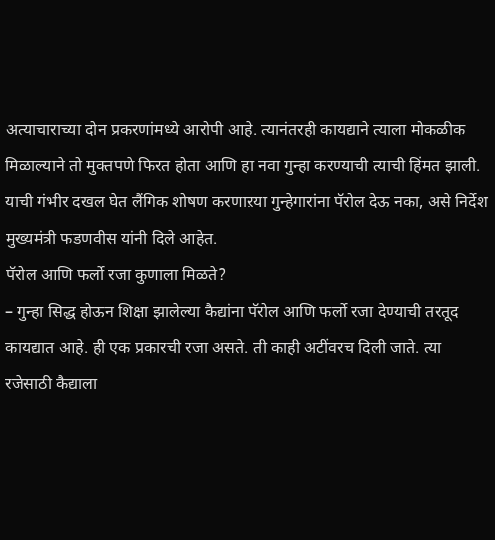अत्याचाराच्या दोन प्रकरणांमध्ये आरोपी आहे. त्यानंतरही कायद्याने त्याला मोकळीक मिळाल्याने तो मुक्तपणे फिरत होता आणि हा नवा गुन्हा करण्याची त्याची हिंमत झाली. याची गंभीर दखल घेत लैंगिक शोषण करणाऱया गुन्हेगारांना पॅरोल देऊ नका, असे निर्देश मुख्यमंत्री फडणवीस यांनी दिले आहेत.
पॅरोल आणि फर्लो रजा कुणाला मिळते?
– गुन्हा सिद्ध होऊन शिक्षा झालेल्या कैद्यांना पॅरोल आणि फर्लो रजा देण्याची तरतूद कायद्यात आहे. ही एक प्रकारची रजा असते. ती काही अटींवरच दिली जाते. त्या रजेसाठी कैद्याला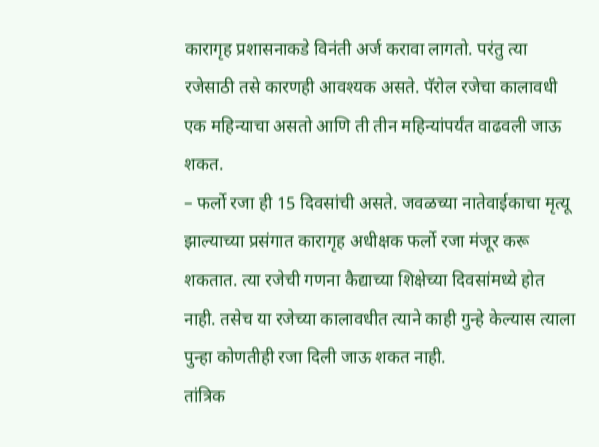कारागृह प्रशासनाकडे विनंती अर्ज करावा लागतो. परंतु त्या रजेसाठी तसे कारणही आवश्यक असते. पॅरोल रजेचा कालावधी एक महिन्याचा असतो आणि ती तीन महिन्यांपर्यंत वाढवली जाऊ शकत.
– फर्लो रजा ही 15 दिवसांची असते. जवळच्या नातेवाईकाचा मृत्यू झाल्याच्या प्रसंगात कारागृह अधीक्षक फर्लो रजा मंजूर करू शकतात. त्या रजेची गणना कैद्याच्या शिक्षेच्या दिवसांमध्ये होत नाही. तसेच या रजेच्या कालावधीत त्याने काही गुन्हे केल्यास त्याला पुन्हा कोणतीही रजा दिली जाऊ शकत नाही.
तांत्रिक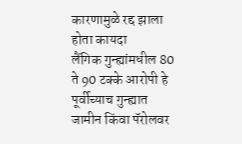कारणामुळे रद्द झाला होता कायदा
लैंगिक गुन्ह्यांमधील 80 ते 90 टक्के आरोपी हे पूर्वीच्याच गुन्ह्यात जामीन किंवा पॅरोलवर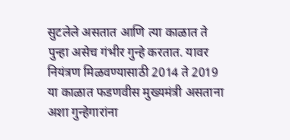सुटलेले असतात आणि त्या काळात ते पुन्हा असेच गंभीर गुन्हे करतात. यावर नियंत्रण मिळवण्यासाठी 2014 ते 2019 या काळात फडणवीस मुख्यमंत्री असताना अशा गुन्हेगारांना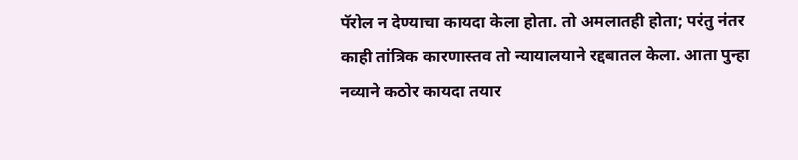पॅरोल न देण्याचा कायदा केला होता. तो अमलातही होता; परंतु नंतर काही तांत्रिक कारणास्तव तो न्यायालयाने रद्दबातल केला. आता पुन्हा नव्याने कठोर कायदा तयार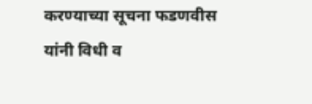करण्याच्या सूचना फडणवीस यांनी विधी व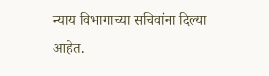न्याय विभागाच्या सचिवांना दिल्या आहेत.